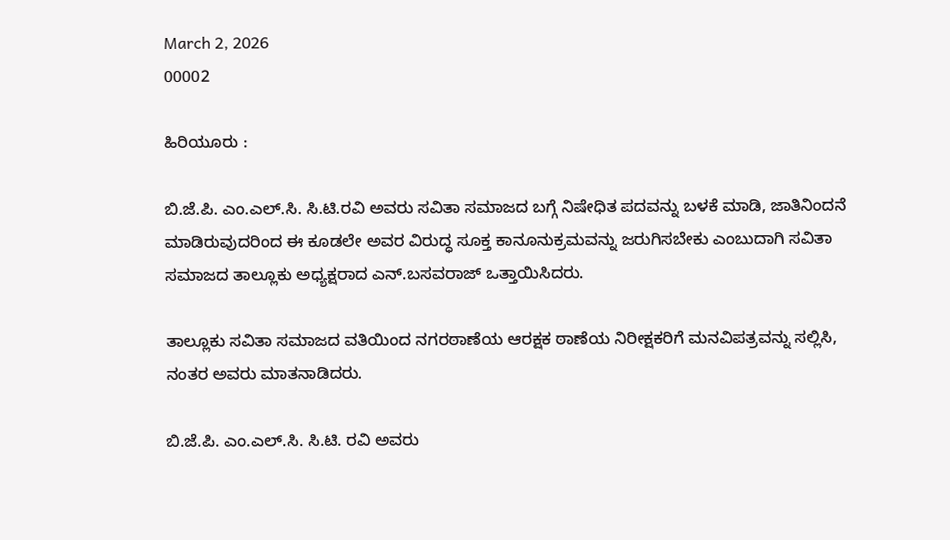March 2, 2026
00002

ಹಿರಿಯೂರು :

ಬಿ.ಜೆ.ಪಿ. ಎಂ.ಎಲ್.ಸಿ. ಸಿ.ಟಿ.ರವಿ ಅವರು ಸವಿತಾ ಸಮಾಜದ ಬಗ್ಗೆ ನಿಷೇಧಿತ ಪದವನ್ನು ಬಳಕೆ ಮಾಡಿ, ಜಾತಿನಿಂದನೆ ಮಾಡಿರುವುದರಿಂದ ಈ ಕೂಡಲೇ ಅವರ ವಿರುದ್ಧ ಸೂಕ್ತ ಕಾನೂನುಕ್ರಮವನ್ನು ಜರುಗಿಸಬೇಕು ಎಂಬುದಾಗಿ ಸವಿತಾ ಸಮಾಜದ ತಾಲ್ಲೂಕು ಅಧ್ಯಕ್ಷರಾದ ಎನ್.ಬಸವರಾಜ್ ಒತ್ತಾಯಿಸಿದರು.

ತಾಲ್ಲೂಕು ಸವಿತಾ ಸಮಾಜದ ವತಿಯಿಂದ ನಗರಠಾಣೆಯ ಆರಕ್ಷಕ ಠಾಣೆಯ ನಿರೀಕ್ಷಕರಿಗೆ ಮನವಿಪತ್ರವನ್ನು ಸಲ್ಲಿಸಿ, ನಂತರ ಅವರು ಮಾತನಾಡಿದರು.

ಬಿ.ಜೆ.ಪಿ. ಎಂ.ಎಲ್.ಸಿ. ಸಿ.ಟಿ. ರವಿ ಅವರು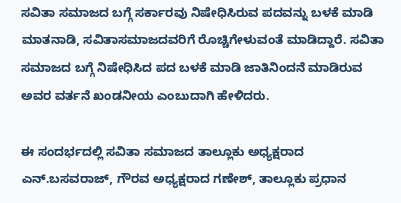ಸವಿತಾ ಸಮಾಜದ ಬಗ್ಗೆ ಸರ್ಕಾರವು ನಿಷೇಧಿಸಿರುವ ಪದವನ್ನು ಬಳಕೆ ಮಾಡಿ ಮಾತನಾಡಿ, ಸವಿತಾಸಮಾಜದವರಿಗೆ ರೊಚ್ಚಿಗೇಳುವಂತೆ ಮಾಡಿದ್ದಾರೆ. ಸವಿತಾ ಸಮಾಜದ ಬಗ್ಗೆ ನಿಷೇಧಿಸಿದ ಪದ ಬಳಕೆ ಮಾಡಿ ಜಾತಿನಿಂದನೆ ಮಾಡಿರುವ ಅವರ ವರ್ತನೆ ಖಂಡನೀಯ ಎಂಬುದಾಗಿ ಹೇಳಿದರು.

ಈ ಸಂದರ್ಭದಲ್ಲಿ ಸವಿತಾ ಸಮಾಜದ ತಾಲ್ಲೂಕು ಅಧ್ಯಕ್ಷರಾದ ಎನ್.ಬಸವರಾಜ್, ಗೌರವ ಅಧ್ಯಕ್ಷರಾದ ಗಣೇಶ್, ತಾಲ್ಲೂಕು ಪ್ರಧಾನ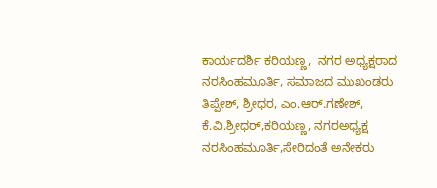ಕಾರ್ಯದರ್ಶಿ ಕರಿಯಣ್ಣ,  ನಗರ ಅಧ್ಯಕ್ಷರಾದ ನರಸಿಂಹಮೂರ್ತಿ, ಸಮಾಜದ ಮುಖಂಡರು ತಿಪ್ಪೇಶ್, ಶ್ರೀಧರ, ಎಂ.ಆರ್.ಗಣೇಶ್, ಕೆ.ವಿ.ಶ್ರೀಧರ್,ಕರಿಯಣ್ಣ, ನಗರಅಧ್ಯಕ್ಷ ನರಸಿಂಹಮೂರ್ತಿ,ಸೇರಿದಂತೆ ಅನೇಕರು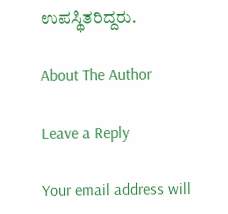ಉಪಸ್ಥಿತರಿದ್ದರು.

About The Author

Leave a Reply

Your email address will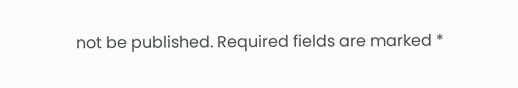not be published. Required fields are marked *